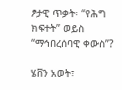ፆታዊ ጥቃት፡ “የሕግ ክፍተት” ወይስ “ማኅበረሰባዊ ቀውስ”?

ሄቨን አወት፣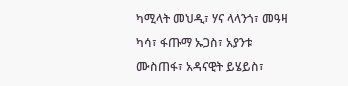ካሚላት መህዲ፣ ሃና ላላንጎ፣ መዓዛ ካሳ፣ ፋጡማ ኡጋስ፣ አያንቱ ሙስጠፋ፣ አዳናዊት ይሄይስ፣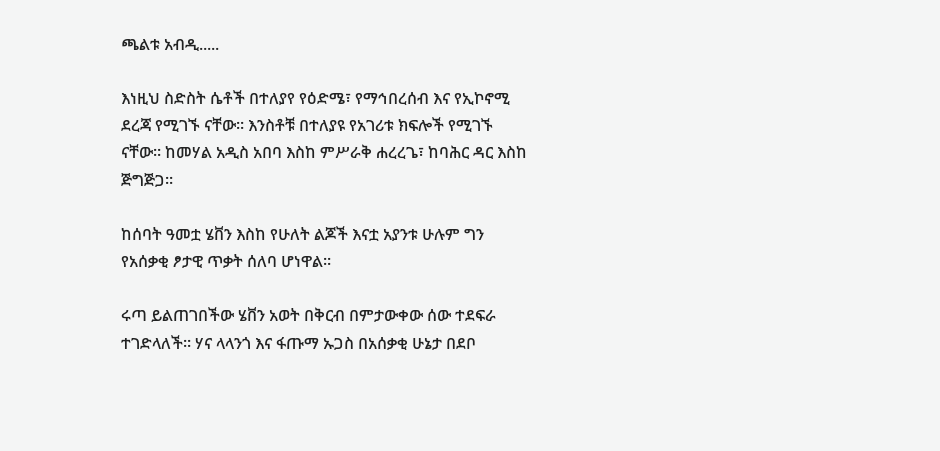ጫልቱ አብዲ.....

እነዚህ ስድስት ሴቶች በተለያየ የዕድሜ፣ የማኅበረሰብ እና የኢኮኖሚ ደረጃ የሚገኙ ናቸው። እንስቶቹ በተለያዩ የአገሪቱ ክፍሎች የሚገኙ ናቸው። ከመሃል አዲስ አበባ እስከ ምሥራቅ ሐረረጌ፣ ከባሕር ዳር እስከ ጅግጅጋ።

ከሰባት ዓመቷ ሄቨን እስከ የሁለት ልጆች እናቷ አያንቱ ሁሉም ግን የአሰቃቂ ፆታዊ ጥቃት ሰለባ ሆነዋል።

ሩጣ ይልጠገበችው ሄቨን አወት በቅርብ በምታውቀው ሰው ተደፍራ ተገድላለች። ሃና ላላንጎ እና ፋጡማ ኡጋስ በአሰቃቂ ሁኔታ በደቦ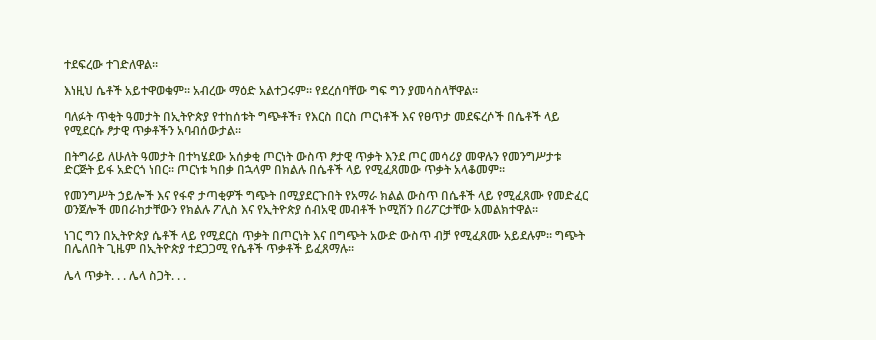ተደፍረው ተገድለዋል።

እነዚህ ሴቶች አይተዋወቁም። አብረው ማዕድ አልተጋሩም። የደረሰባቸው ግፍ ግን ያመሳስላቸዋል።

ባለፉት ጥቂት ዓመታት በኢትዮጵያ የተከሰቱት ግጭቶች፣ የእርስ በርስ ጦርነቶች እና የፀጥታ መደፍረሶች በሴቶች ላይ የሚደርሱ ፆታዊ ጥቃቶችን አባብሰውታል።

በትግራይ ለሁለት ዓመታት በተካሄደው አሰቃቂ ጦርነት ውስጥ ፆታዊ ጥቃት እንደ ጦር መሳሪያ መዋሉን የመንግሥታቱ ድርጅት ይፋ አድርጎ ነበር። ጦርነቱ ካበቃ በኋላም በክልሉ በሴቶች ላይ የሚፈጸመው ጥቃት አላቆመም።

የመንግሥት ኃይሎች እና የፋኖ ታጣቂዎች ግጭት በሚያደርጉበት የአማራ ክልል ውስጥ በሴቶች ላይ የሚፈጸሙ የመድፈር ወንጀሎች መበራከታቸውን የክልሉ ፖሊስ እና የኢትዮጵያ ሰብአዊ መብቶች ኮሚሽን በሪፖርታቸው አመልክተዋል።

ነገር ግን በኢትዮጵያ ሴቶች ላይ የሚደርስ ጥቃት በጦርነት እና በግጭት አውድ ውስጥ ብቻ የሚፈጸሙ አይደሉም። ግጭት በሌለበት ጊዜም በኢትዮጵያ ተደጋጋሚ የሴቶች ጥቃቶች ይፈጸማሉ።

ሌላ ጥቃት. . . ሌላ ስጋት. . .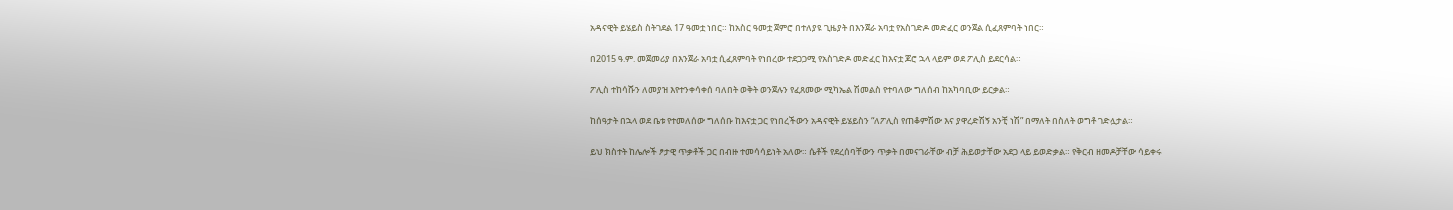አዳናዊት ይሄይስ ስትገደል 17 ዓመቷ ነበር። ከአስር ዓመቷ ጀምሮ በተለያዩ ጊዜያት በእንጀራ አባቷ የአስገድዶ መድፈር ወንጀል ሲፈጸምባት ነበር።

በ2015 ዓ.ም. መጀመሪያ በእንጀራ አባቷ ሲፈጸምባት የነበረው ተደጋጋሚ የአስገድዶ መድፈር ከእናቷ ጆሮ ኋላ ላይም ወደ ፖሊስ ይደርሳል።

ፖሊስ ተከሳሹን ለመያዝ እየተንቀሳቀሰ ባለበት ወቅት ወንጀሉን የፈጸመው ሚካኤል ሽመልስ የተባለው ግለሰብ ከአካባቢው ይርቃል።

ከሰዓታት በኋላ ወደ ቤቱ የተመለሰው ግለሰቡ ከእናቷ ጋር የነበረችውን አዳናዊት ይሄይስን “ለፖሊስ የጠቆምሽው እና ያዋረድሽኝ አንቺ ነሽ” በማለት በስለት ወግቶ ገድሏታል።

ይህ ክስተት ከሌሎች ፆታዊ ጥቃቶች ጋር በብዙ ተመሳሳይነት አለው። ሴቶች የደረሰባቸውን ጥቃት በመናገራቸው ብቻ ሕይወታቸው አደጋ ላይ ይወድቃል። የቅርብ ዘመዶቻቸው ሳይቀሩ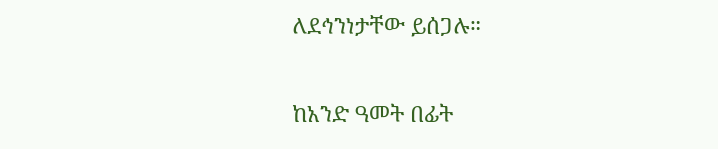ለደኅንነታቸው ይሰጋሉ።

ከአንድ ዓመት በፊት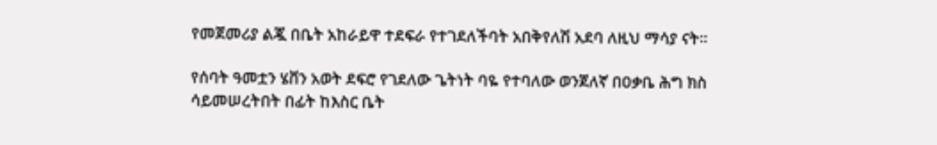የመጀመሪያ ልጇ በቤት አከራይዋ ተደፍራ የተገደለችባት አበቅየለሽ አደባ ለዚህ ማሳያ ናት።

የሰባት ዓመቷን ሄቨን አወት ደፍሮ የገደለው ጌትነት ባዬ የተባለው ወንጀለኛ በዐቃቤ ሕግ ክስ ሳይመሠረትበት በፊት ከእስር ቤት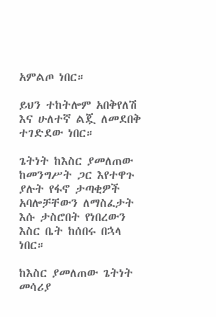አምልጦ ነበር።

ይህን ተከትሎም አበቅየለሽ እና ሁለተኛ ልጇ ለመደበቅ ተገድደው ነበር።

ጌትነት ከእስር ያመለጠው ከመንግሥት ጋር እየተዋጉ ያሉት የፋኖ ታጣቂዎች አባሎቻቸውን ለማስፈታት እሱ ታስሮበት የነበረውን እስር ቤት ከሰበሩ በኋላ ነበር።

ከእስር ያመለጠው ጌትነት መሳሪያ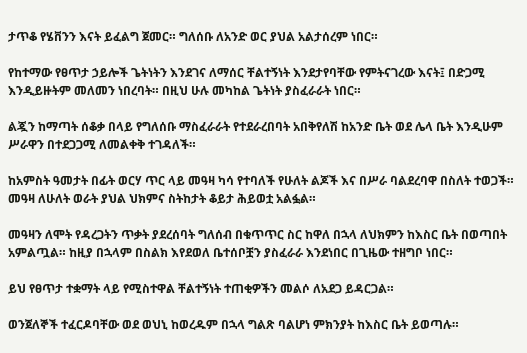ታጥቆ የሄቨንን እናት ይፈልግ ጀመር። ግለሰቡ ለአንድ ወር ያህል አልታሰረም ነበር።

የከተማው የፀጥታ ኃይሎች ጌትነትን እንደገና ለማሰር ቸልተኝነት እንደታየባቸው የምትናገረው እናት፤ በድጋሚ እንዲይዙትም መለመን ነበረባት። በዚህ ሁሉ መካከል ጌትነት ያስፈራራት ነበር።

ልጇን ከማጣት ሰቆቃ በላይ የግለሰቡ ማስፈራራት የተደራረበባት አበቅየለሽ ከአንድ ቤት ወደ ሌላ ቤት እንዲሁም ሥራዋን በተደጋጋሚ ለመልቀቅ ተገዳለች።

ከአምስት ዓመታት በፊት ወርሃ ጥር ላይ መዓዛ ካሳ የተባለች የሁለት ልጆች እና በሥራ ባልደረባዋ በስለት ተወጋች። መዓዛ ለሁለት ወራት ያህል ህክምና ስትከታት ቆይታ ሕይወቷ አልፏል።

መዓዛን ለሞት የዳረጋትን ጥቃት ያደረሰባት ግለሰብ በቁጥጥር ስር ከዋለ በኋላ ለህክምን ከእስር ቤት በወጣበት አምልጧል። ከዚያ በኋላም በስልክ እየደወለ ቤተሰቦቿን ያስፈራራ እንደነበር በጊዜው ተዘግቦ ነበር።

ይህ የፀጥታ ተቋማት ላይ የሚስተዋል ቸልተኝነት ተጠቂዎችን መልሶ ለአደጋ ይዳርጋል።

ወንጀለኞች ተፈርዶባቸው ወደ ወህኒ ከወረዱም በኋላ ግልጽ ባልሆነ ምክንያት ከእስር ቤት ይወጣሉ።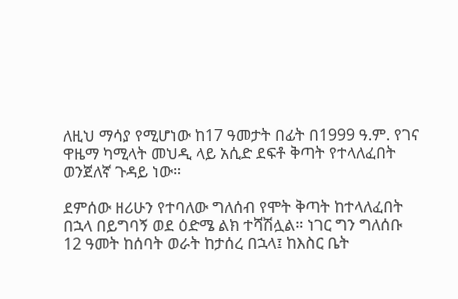ለዚህ ማሳያ የሚሆነው ከ17 ዓመታት በፊት በ1999 ዓ.ም. የገና ዋዜማ ካሚላት መህዲ ላይ አሲድ ደፍቶ ቅጣት የተላለፈበት ወንጀለኛ ጉዳይ ነው።

ደምሰው ዘሪሁን የተባለው ግለሰብ የሞት ቅጣት ከተላለፈበት በኋላ በይግባኝ ወደ ዕድሜ ልክ ተሻሽሏል። ነገር ግን ግለሰቡ 12 ዓመት ከሰባት ወራት ከታሰረ በኋላ፤ ከእስር ቤት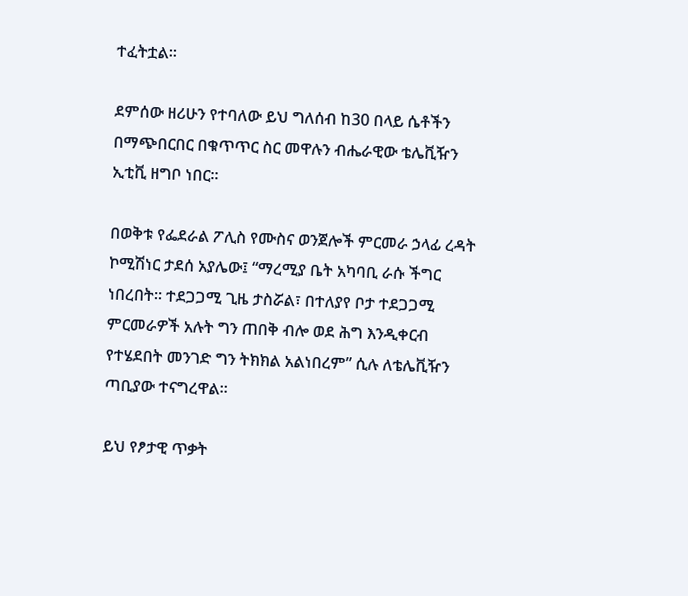ተፈትቷል።

ደምሰው ዘሪሁን የተባለው ይህ ግለሰብ ከ30 በላይ ሴቶችን በማጭበርበር በቁጥጥር ስር መዋሉን ብሔራዊው ቴሌቪዥን ኢቲቪ ዘግቦ ነበር።

በወቅቱ የፌደራል ፖሊስ የሙስና ወንጀሎች ምርመራ ኃላፊ ረዳት ኮሚሽነር ታደሰ አያሌው፤ “ማረሚያ ቤት አካባቢ ራሱ ችግር ነበረበት። ተደጋጋሚ ጊዜ ታስሯል፣ በተለያየ ቦታ ተደጋጋሚ ምርመራዎች አሉት ግን ጠበቅ ብሎ ወደ ሕግ እንዲቀርብ የተሄደበት መንገድ ግን ትክክል አልነበረም” ሲሉ ለቴሌቪዥን ጣቢያው ተናግረዋል።

ይህ የፆታዊ ጥቃት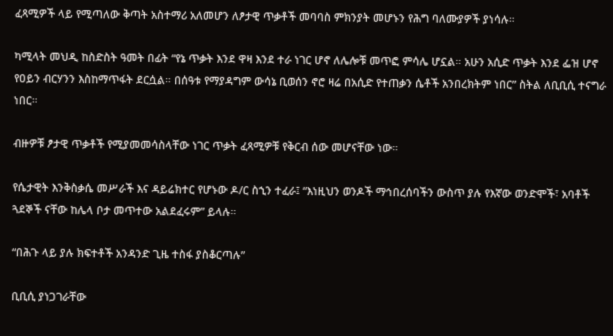ፈጻሚዎች ላይ የሚጣለው ቅጣት አስተማሪ አለመሆን ለፆታዊ ጥቃቶች መባባስ ምክንያት መሆኑን የሕግ ባለሙያዎች ያነሳሉ።

ካሚላት መህዲ ከስድስት ዓመት በፊት “የኔ ጥቃት እንደ ዋዛ እንደ ተራ ነገር ሆኖ ለሌሎቹ መጥፎ ምሳሌ ሆኗል። አሁን አሲድ ጥቃት እንደ ፌዝ ሆኖ የዐይን ብርሃንን እስከማጥፋት ደርሷል። በሰዓቱ የማያዳግም ውሳኔ ቢወሰን ኖሮ ዛሬ በአሲድ የተጠቃን ሴቶች አንበረክትም ነበር” ስትል ለቢቢሲ ተናግራ ነበር።

ብዙዎቹ ፆታዊ ጥቃቶች የሚያመመሳስላቸው ነገር ጥቃት ፈጻሚዎቹ የቅርብ ሰው መሆናቸው ነው።

የሴታዊት እንቅስቃሴ መሥራች እና ዳይሬክተር የሆኑው ዶ/ር ስኂን ተፈራ፤ “እነዚህን ወንዶች ማኅበረሰባችን ውስጥ ያሉ የእኛው ወንድሞች፣ አባቶች ጓደኞች ናቸው ከሌላ ቦታ መጥተው አልደፈሩም” ይላሉ።

“በሕጉ ላይ ያሉ ክፍተቶች አንዳንድ ጊዜ ተስፋ ያስቆርጣሉ”

ቢቢሲ ያነጋገራቸው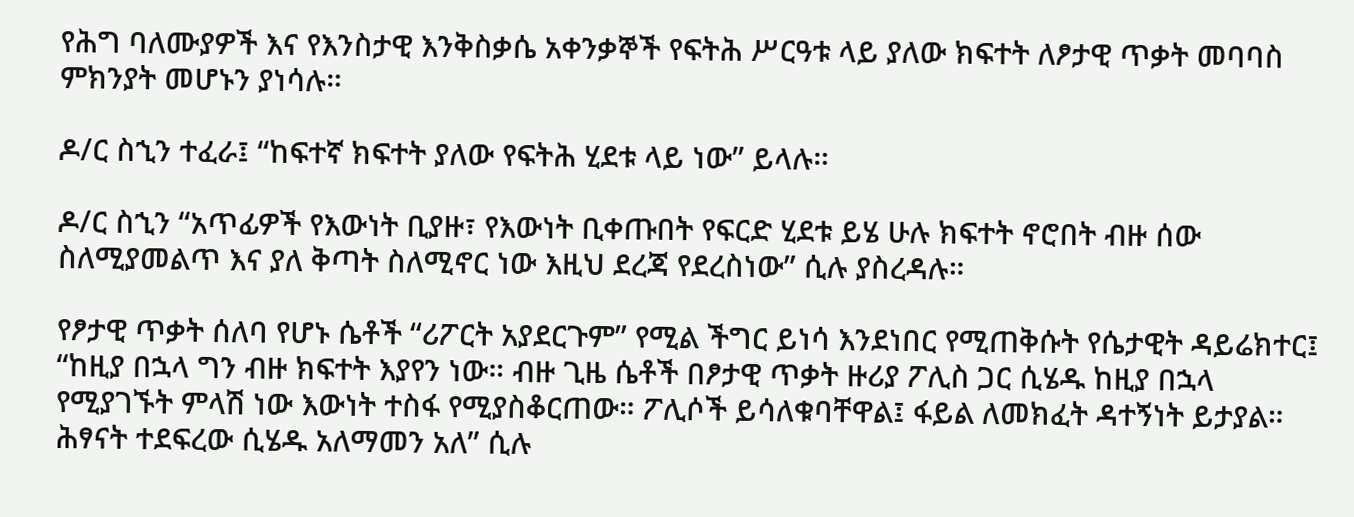የሕግ ባለሙያዎች እና የእንስታዊ እንቅስቃሴ አቀንቃኞች የፍትሕ ሥርዓቱ ላይ ያለው ክፍተት ለፆታዊ ጥቃት መባባስ ምክንያት መሆኑን ያነሳሉ።

ዶ/ር ስኂን ተፈራ፤ “ከፍተኛ ክፍተት ያለው የፍትሕ ሂደቱ ላይ ነው” ይላሉ።

ዶ/ር ስኂን “አጥፊዎች የእውነት ቢያዙ፣ የእውነት ቢቀጡበት የፍርድ ሂደቱ ይሄ ሁሉ ክፍተት ኖሮበት ብዙ ሰው ስለሚያመልጥ እና ያለ ቅጣት ስለሚኖር ነው እዚህ ደረጃ የደረስነው” ሲሉ ያስረዳሉ።

የፆታዊ ጥቃት ሰለባ የሆኑ ሴቶች “ሪፖርት አያደርጉም” የሚል ችግር ይነሳ እንደነበር የሚጠቅሱት የሴታዊት ዳይሬክተር፤ “ከዚያ በኋላ ግን ብዙ ክፍተት እያየን ነው። ብዙ ጊዜ ሴቶች በፆታዊ ጥቃት ዙሪያ ፖሊስ ጋር ሲሄዱ ከዚያ በኋላ የሚያገኙት ምላሽ ነው እውነት ተስፋ የሚያስቆርጠው። ፖሊሶች ይሳለቁባቸዋል፤ ፋይል ለመክፈት ዳተኝነት ይታያል። ሕፃናት ተደፍረው ሲሄዱ አለማመን አለ” ሲሉ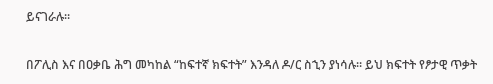ይናገራሉ።

በፖሊስ እና በዐቃቤ ሕግ መካከል “ከፍተኛ ክፍተት” እንዳለ ዶ/ር ስኂን ያነሳሉ። ይህ ክፍተት የፆታዊ ጥቃት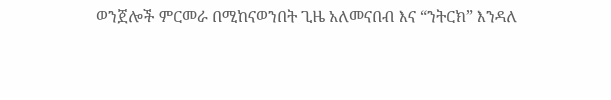ወንጀሎች ምርመራ በሚከናወንበት ጊዜ አለመናበብ እና “ንትርክ” እንዳለ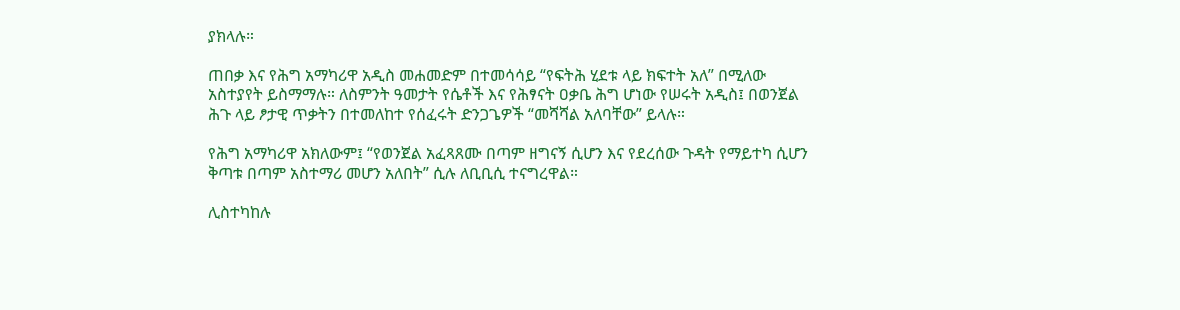ያክላሉ።

ጠበቃ እና የሕግ አማካሪዋ አዲስ መሐመድም በተመሳሳይ “የፍትሕ ሂደቱ ላይ ክፍተት አለ” በሚለው አስተያየት ይስማማሉ። ለስምንት ዓመታት የሴቶች እና የሕፃናት ዐቃቤ ሕግ ሆነው የሠሩት አዲስ፤ በወንጀል ሕጉ ላይ ፆታዊ ጥቃትን በተመለከተ የሰፈሩት ድንጋጌዎች “መሻሻል አለባቸው” ይላሉ።

የሕግ አማካሪዋ አክለውም፤ “የወንጀል አፈጻጸሙ በጣም ዘግናኝ ሲሆን እና የደረሰው ጉዳት የማይተካ ሲሆን ቅጣቱ በጣም አስተማሪ መሆን አለበት” ሲሉ ለቢቢሲ ተናግረዋል።

ሊስተካከሉ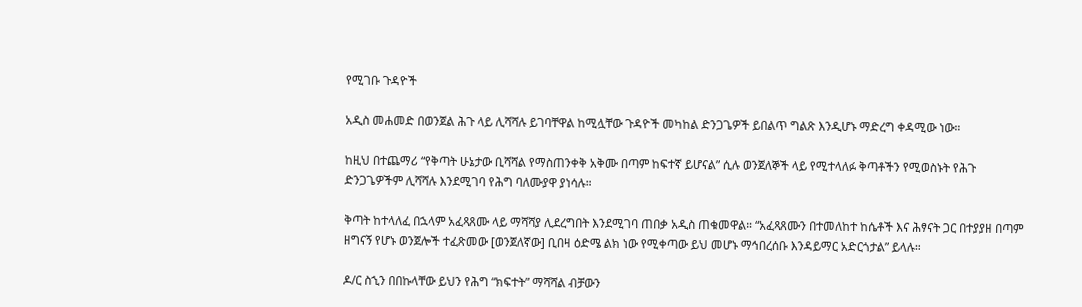የሚገቡ ጉዳዮች

አዲስ መሐመድ በወንጀል ሕጉ ላይ ሊሻሻሉ ይገባቸዋል ከሚሏቸው ጉዳዮች መካከል ድንጋጌዎች ይበልጥ ግልጽ እንዲሆኑ ማድረግ ቀዳሚው ነው።

ከዚህ በተጨማሪ “የቅጣት ሁኔታው ቢሻሻል የማስጠንቀቅ አቅሙ በጣም ከፍተኛ ይሆናል” ሲሉ ወንጀለኞች ላይ የሚተላለፉ ቅጣቶችን የሚወስኑት የሕጉ ድንጋጌዎችም ሊሻሻሉ እንደሚገባ የሕግ ባለሙያዋ ያነሳሉ።

ቅጣት ከተላለፈ በኋላም አፈጻጸሙ ላይ ማሻሻያ ሊደረግበት እንደሚገባ ጠበቃ አዲስ ጠቁመዋል። “አፈጻጸሙን በተመለከተ ከሴቶች እና ሕፃናት ጋር በተያያዘ በጣም ዘግናኝ የሆኑ ወንጀሎች ተፈጽመው [ወንጀለኛው] ቢበዛ ዕድሜ ልክ ነው የሚቀጣው ይህ መሆኑ ማኅበረሰቡ እንዳይማር አድርጎታል” ይላሉ።

ዶ/ር ስኂን በበኩላቸው ይህን የሕግ “ክፍተት” ማሻሻል ብቻውን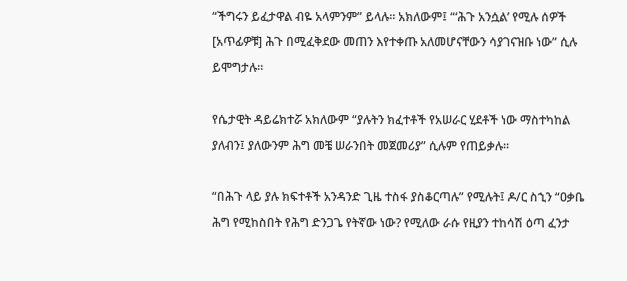“ችግሩን ይፈታዋል ብዬ አላምንም” ይላሉ። አክለውም፤ “‘ሕጉ አንሷል’ የሚሉ ሰዎች [አጥፊዎቹ] ሕጉ በሚፈቅደው መጠን እየተቀጡ አለመሆናቸውን ሳያገናዝቡ ነው” ሲሉ ይሞግታሉ።

የሴታዊት ዳይሬክተሯ አክለውም “ያሉትን ክፈተቶች የአሠራር ሂደቶች ነው ማስተካከል ያለብን፤ ያለውንም ሕግ መቼ ሠራንበት መጀመሪያ” ሲሉም የጠይቃሉ።

“በሕጉ ላይ ያሉ ክፍተቶች አንዳንድ ጊዜ ተስፋ ያስቆርጣሉ” የሚሉት፤ ዶ/ር ስኂን “ዐቃቤ ሕግ የሚከስበት የሕግ ድንጋጌ የትኛው ነው? የሚለው ራሱ የዚያን ተከሳሽ ዕጣ ፈንታ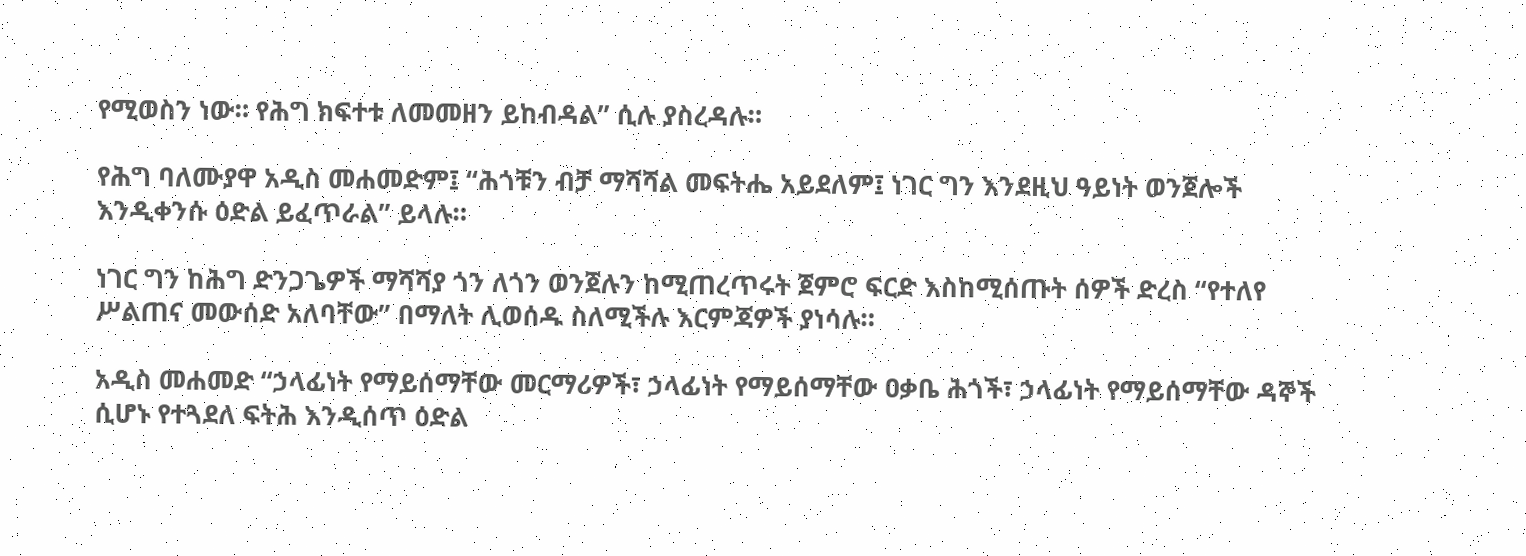የሚወስን ነው። የሕግ ክፍተቱ ለመመዘን ይከብዳል” ሲሉ ያስረዳሉ።

የሕግ ባለሙያዋ አዲስ መሐመድም፤ “ሕጎቹን ብቻ ማሻሻል መፍትሔ አይደለም፤ ነገር ግን እንደዚህ ዓይነት ወንጀሎች እንዲቀንሱ ዕድል ይፈጥራል” ይላሉ።

ነገር ግን ከሕግ ድንጋጌዎች ማሻሻያ ጎን ለጎን ወንጀሉን ከሚጠረጥሩት ጀምሮ ፍርድ እስከሚሰጡት ሰዎች ድረስ “የተለየ ሥልጠና መውሰድ አለባቸው” በማለት ሊወሰዱ ስለሚችሉ እርምጃዎች ያነሳሉ።

አዲስ መሐመድ “ኃላፊነት የማይሰማቸው መርማሪዎች፣ ኃላፊነት የማይሰማቸው ዐቃቤ ሕጎች፣ ኃላፊነት የማይሰማቸው ዳኞች ሲሆኑ የተጓደለ ፍትሕ እንዲሰጥ ዕድል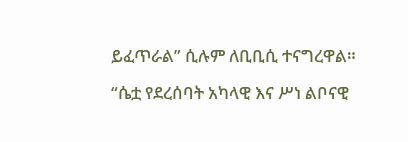ይፈጥራል” ሲሉም ለቢቢሲ ተናግረዋል።

“ሴቷ የደረሰባት አካላዊ እና ሥነ ልቦናዊ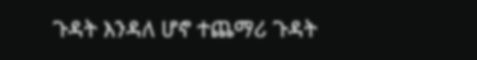ጉዳት እንዳለ ሆኖ ተጨማሪ ጉዳት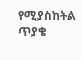የሚያስከትል ጥያቄ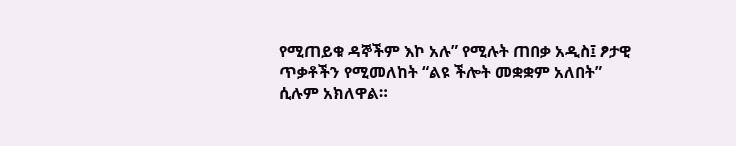የሚጠይቁ ዳኞችም እኮ አሉ” የሚሉት ጠበቃ አዲስ፤ ፆታዊ ጥቃቶችን የሚመለከት “ልዩ ችሎት መቋቋም አለበት” ሲሉም አክለዋል።